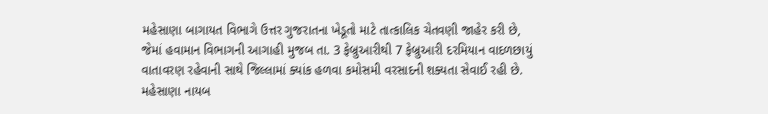મહેસાણા બાગાયત વિભાગે ઉત્તર ગુજરાતના ખેડૂતો માટે તાત્કાલિક ચેતવણી જાહેર કરી છે, જેમાં હવામાન વિભાગની આગાહી મુજબ તા. 3 ફેબ્રુઆરીથી 7 ફેબ્રુઆરી દરમિયાન વાદળછાયું વાતાવરણ રહેવાની સાથે જિલ્લામાં ક્યાંક હળવા કમોસમી વરસાદની શક્યતા સેવાઈ રહી છે. મહેસાણા નાયબ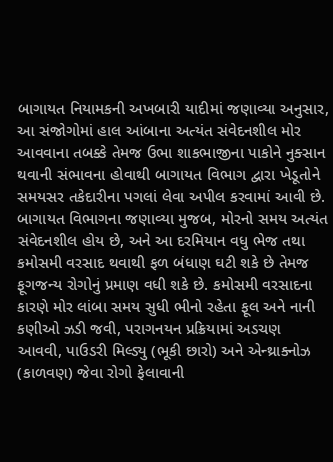બાગાયત નિયામકની અખબારી યાદીમાં જણાવ્યા અનુસાર, આ સંજોગોમાં હાલ આંબાના અત્યંત સંવેદનશીલ મોર આવવાના તબક્કે તેમજ ઉભા શાકભાજીના પાકોને નુક્સાન થવાની સંભાવના હોવાથી બાગાયત વિભાગ દ્વારા ખેડૂતોને સમયસર તકેદારીના પગલાં લેવા અપીલ કરવામાં આવી છે. બાગાયત વિભાગના જણાવ્યા મુજબ, મોરનો સમય અત્યંત સંવેદનશીલ હોય છે, અને આ દરમિયાન વધુ ભેજ તથા કમોસમી વરસાદ થવાથી ફળ બંધાણ ઘટી શકે છે તેમજ ફૂગજન્ય રોગોનું પ્રમાણ વધી શકે છે. કમોસમી વરસાદના કારણે મોર લાંબા સમય સુધી ભીનો રહેતા ફૂલ અને નાની કણીઓ ઝડી જવી, પરાગનયન પ્રક્રિયામાં અડચણ આવવી, પાઉડરી મિલ્ડ્યુ (ભૂકી છારો) અને એન્થ્રાક્નોઝ (કાળવણ) જેવા રોગો ફેલાવાની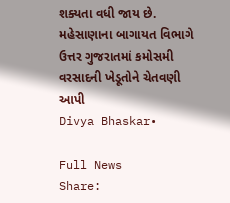શક્યતા વધી જાય છે.
મહેસાણાના બાગાયત વિભાગે ઉત્તર ગુજરાતમાં કમોસમી વરસાદની ખેડૂતોને ચેતવણી આપી
Divya Bhaskar•

Full News
Share: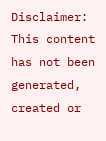Disclaimer: This content has not been generated, created or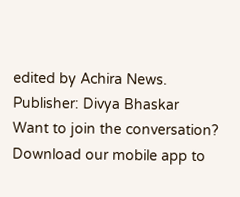edited by Achira News.
Publisher: Divya Bhaskar
Want to join the conversation?
Download our mobile app to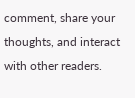comment, share your thoughts, and interact with other readers.